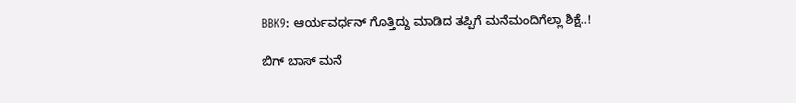BBK9: ಆರ್ಯವರ್ಧನ್ ಗೊತ್ತಿದ್ದು ಮಾಡಿದ ತಪ್ಪಿಗೆ ಮನೆಮಂದಿಗೆಲ್ಲಾ ಶಿಕ್ಷೆ..!

ಬಿಗ್ ಬಾಸ್ ಮನೆ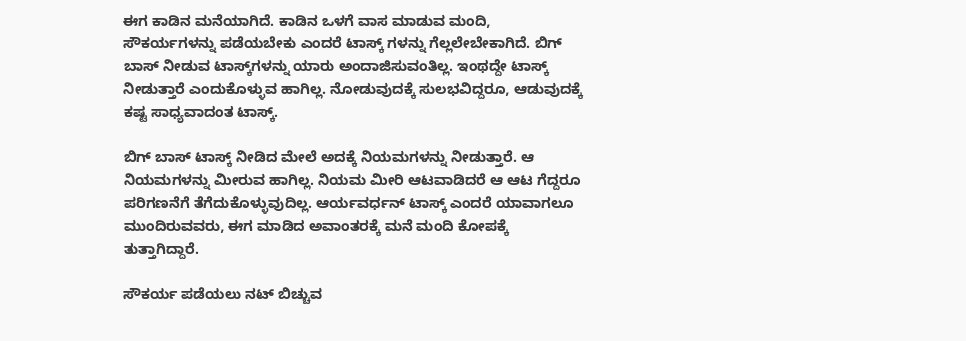ಈಗ ಕಾಡಿನ ಮನೆಯಾಗಿದೆ. ಕಾಡಿನ ಒಳಗೆ ವಾಸ ಮಾಡುವ ಮಂದಿ, ಸೌಕರ್ಯಗಳನ್ನು ಪಡೆಯಬೇಕು ಎಂದರೆ ಟಾಸ್ಕ್ ಗಳನ್ನು ಗೆಲ್ಲಲೇಬೇಕಾಗಿದೆ. ಬಿಗ್ ಬಾಸ್ ನೀಡುವ ಟಾಸ್ಕ್‌ಗಳನ್ನು ಯಾರು ಅಂದಾಜಿಸುವಂತಿಲ್ಲ. ಇಂಥದ್ದೇ ಟಾಸ್ಕ್ ನೀಡುತ್ತಾರೆ ಎಂದುಕೊಳ್ಳುವ ಹಾಗಿಲ್ಲ. ನೋಡುವುದಕ್ಕೆ ಸುಲಭವಿದ್ದರೂ, ಆಡುವುದಕ್ಕೆ ಕಷ್ಟ ಸಾಧ್ಯವಾದಂತ ಟಾಸ್ಕ್.

ಬಿಗ್ ಬಾಸ್ ಟಾಸ್ಕ್ ನೀಡಿದ ಮೇಲೆ ಅದಕ್ಕೆ ನಿಯಮಗಳನ್ನು ನೀಡುತ್ತಾರೆ. ಆ ನಿಯಮಗಳನ್ನು ಮೀರುವ ಹಾಗಿಲ್ಲ. ನಿಯಮ ಮೀರಿ ಆಟವಾಡಿದರೆ ಆ ಆಟ ಗೆದ್ದರೂ ಪರಿಗಣನೆಗೆ ತೆಗೆದುಕೊಳ್ಳುವುದಿಲ್ಲ. ಆರ್ಯವರ್ಧನ್ ಟಾಸ್ಕ್ ಎಂದರೆ ಯಾವಾಗಲೂ ಮುಂದಿರುವವರು, ಈಗ ಮಾಡಿದ ಅವಾಂತರಕ್ಕೆ ಮನೆ ಮಂದಿ ಕೋಪಕ್ಕೆ ತುತ್ತಾಗಿದ್ದಾರೆ.

ಸೌಕರ್ಯ ಪಡೆಯಲು ನಟ್ ಬಿಚ್ಚುವ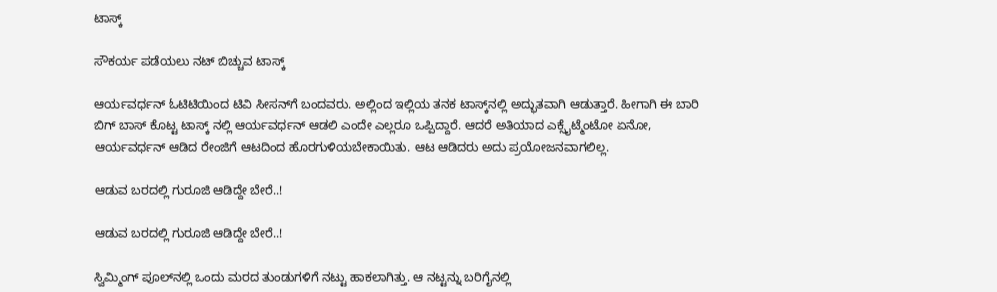ಟಾಸ್ಕ್

ಸೌಕರ್ಯ ಪಡೆಯಲು ನಟ್ ಬಿಚ್ಚುವ ಟಾಸ್ಕ್

ಆರ್ಯವರ್ಧನ್ ಓಟಿಟಿಯಿಂದ ಟಿವಿ ಸೀಸನ್‌ಗೆ ಬಂದವರು. ಅಲ್ಲಿಂದ ಇಲ್ಲಿಯ ತನಕ ಟಾಸ್ಕ್‌ನಲ್ಲಿ ಅದ್ಭುತವಾಗಿ ಆಡುತ್ತಾರೆ. ಹೀಗಾಗಿ ಈ ಬಾರಿ ಬಿಗ್ ಬಾಸ್ ಕೊಟ್ಟ ಟಾಸ್ಕ್ ನಲ್ಲಿ ಆರ್ಯವರ್ಧನ್ ಆಡಲಿ ಎಂದೇ ಎಲ್ಲರೂ ಒಪ್ಪಿದ್ದಾರೆ. ಆದರೆ ಅತಿಯಾದ ಎಕ್ಸೈಟ್ಮೆಂಟೋ ಏನೋ, ಆರ್ಯವರ್ಧನ್ ಆಡಿದ ರೇಂಜಿಗೆ ಆಟದಿಂದ ಹೊರಗುಳಿಯಬೇಕಾಯಿತು. ಆಟ ಆಡಿದರು ಅದು ಪ್ರಯೋಜನವಾಗಲಿಲ್ಲ.

ಆಡುವ ಬರದಲ್ಲಿ ಗುರೂಜಿ ಆಡಿದ್ದೇ ಬೇರೆ..!

ಆಡುವ ಬರದಲ್ಲಿ ಗುರೂಜಿ ಆಡಿದ್ದೇ ಬೇರೆ..!

ಸ್ವಿಮ್ಮಿಂಗ್ ಪೂಲ್‌ನಲ್ಲಿ ಒಂದು ಮರದ ತುಂಡುಗಳಿಗೆ ನಟ್ಟು ಹಾಕಲಾಗಿತ್ತು. ಆ ನಟ್ಟನ್ನು ಬರಿಗೈನಲ್ಲಿ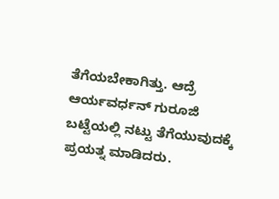ತೆಗೆಯಬೇಕಾಗಿತ್ತು. ಆದ್ರೆ ಆರ್ಯವರ್ಧನ್ ಗುರೂಜಿ ಬಟ್ಟೆಯಲ್ಲಿ ನಟ್ಟು ತೆಗೆಯುವುದಕ್ಕೆ ಪ್ರಯತ್ನ ಮಾಡಿದರು.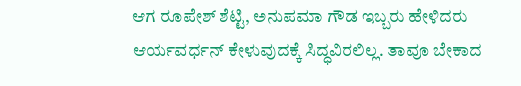ಆಗ ರೂಪೇಶ್ ಶೆಟ್ಟಿ, ಅನುಪಮಾ ಗೌಡ ಇಬ್ಬರು ಹೇಳಿದರು ಆರ್ಯವರ್ಧನ್ ಕೇಳುವುದಕ್ಕೆ ಸಿದ್ಧವಿರಲಿಲ್ಲ. ತಾವೂ ಬೇಕಾದ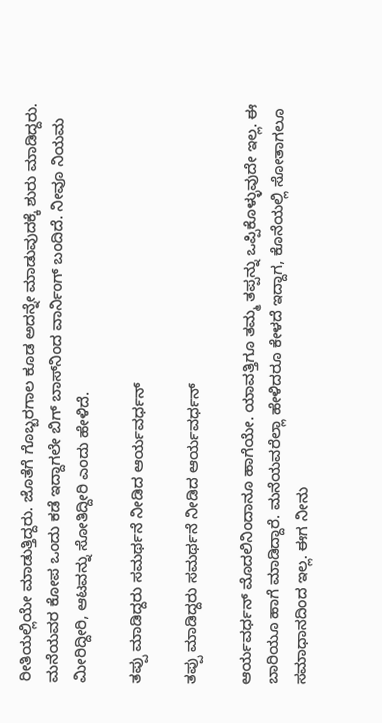ರೀತಿಯಲ್ಲಿಯೇ ಮಾಡುತ್ತಿದ್ದರು. ಜೊತೆಗೆ ಗೊಬ್ಬರಗಾಲ ಕೂಡ ಅದನ್ನೇ ಮಾಡುವುದಕ್ಕೆ ಶುರು ಮಾಡಿದ್ದರು. ಮನೆಯವರ ಕೋಪ ಒಂದು ಕಡೆ ಇದ್ದಾಗಲೇ ಬಿಗ್ ಬಾಸ್‌ನಿಂದ ವಾರ್ನಿಂಗ್ ಬಂದಿದೆ. ನೀವೂ ನಿಯಮ ಮೀರಿದ್ದೀರಿ, ಆಟವನ್ನು ಸೋತಿದ್ದೀರಿ ಎಂದು ಹೇಳಿದೆ.

ತಪ್ಪು ಮಾಡಿದ್ದರು ಸಮರ್ಥನೆ ನೀಡಿದ ಆರ್ಯವರ್ಧನ್

ತಪ್ಪು ಮಾಡಿದ್ದರು ಸಮರ್ಥನೆ ನೀಡಿದ ಆರ್ಯವರ್ಧನ್

ಆರ್ಯವರ್ಧನ್ ಮೊದಲಿನಿಂದಾನೂ ಹಾಗೆಯೇ. ಯಾವತ್ತಿಗೂ ತಮ್ಮ ತಪ್ಪನ್ನು ಒಪ್ಪಿಕೊಳ್ಳುವುದೇ ಇಲ್ಲ. ಈ ಬಾರಿಯೂ ಹಾಗೆ ಮಾಡಿದ್ದಾರೆ. ಮನೆಯವರೆಲ್ಲಾ ಹೇಳಿದರೂ ಕೇಳದೆ ಇದ್ದಾಗ, ಕೊನೆಯಲ್ಲಿ ಸೋತಾಗಲೂ ಸಮಾಧಾನದಿಂದ ಇಲ್ಲ. ಈಗ ನೀನು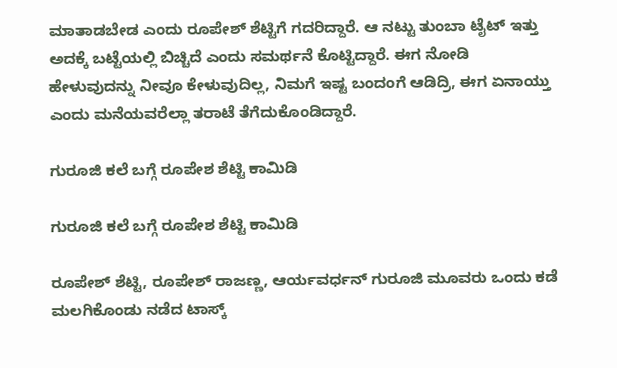ಮಾತಾಡಬೇಡ ಎಂದು ರೂಪೇಶ್ ಶೆಟ್ಟಿಗೆ ಗದರಿದ್ದಾರೆ. ಆ ನಟ್ಟು ತುಂಬಾ ಟೈಟ್ ಇತ್ತು ಅದಕ್ಕೆ ಬಟ್ಟೆಯಲ್ಲಿ ಬಿಚ್ಚಿದೆ ಎಂದು ಸಮರ್ಥನೆ ಕೊಟ್ಟಿದ್ದಾರೆ. ಈಗ ನೋಡಿ ಹೇಳುವುದನ್ನು ನೀವೂ ಕೇಳುವುದಿಲ್ಲ, ನಿಮಗೆ ಇಷ್ಟ ಬಂದಂಗೆ ಆಡಿದ್ರಿ, ಈಗ ಏನಾಯ್ತು ಎಂದು ಮನೆಯವರೆಲ್ಲಾ ತರಾಟೆ ತೆಗೆದುಕೊಂಡಿದ್ದಾರೆ.

ಗುರೂಜಿ ಕಲೆ ಬಗ್ಗೆ ರೂಪೇಶ ಶೆಟ್ಟಿ ಕಾಮಿಡಿ

ಗುರೂಜಿ ಕಲೆ ಬಗ್ಗೆ ರೂಪೇಶ ಶೆಟ್ಟಿ ಕಾಮಿಡಿ

ರೂಪೇಶ್ ಶೆಟ್ಟಿ, ರೂಪೇಶ್ ರಾಜಣ್ಣ, ಆರ್ಯವರ್ಧನ್ ಗುರೂಜಿ ಮೂವರು ಒಂದು ಕಡೆ ಮಲಗಿಕೊಂಡು ನಡೆದ ಟಾಸ್ಕ್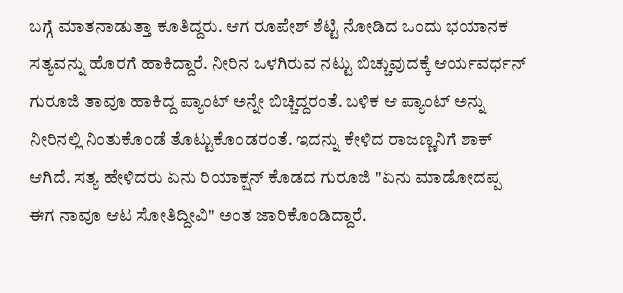ಬಗ್ಗೆ ಮಾತನಾಡುತ್ತಾ ಕೂತಿದ್ದರು. ಆಗ ರೂಪೇಶ್ ಶೆಟ್ಟಿ ನೋಡಿದ ಒಂದು ಭಯಾನಕ ಸತ್ಯವನ್ನು ಹೊರಗೆ ಹಾಕಿದ್ದಾರೆ. ನೀರಿನ ಒಳಗಿರುವ ನಟ್ಟು ಬಿಚ್ಚುವುದಕ್ಕೆ ಆರ್ಯವರ್ಧನ್ ಗುರೂಜಿ ತಾವೂ ಹಾಕಿದ್ದ ಪ್ಯಾಂಟ್ ಅನ್ನೇ ಬಿಚ್ಚಿದ್ದರಂತೆ. ಬಳಿಕ ಆ ಪ್ಯಾಂಟ್ ಅನ್ನು ನೀರಿನಲ್ಲಿ ನಿಂತುಕೊಂಡೆ ತೊಟ್ಟುಕೊಂಡರಂತೆ. ಇದನ್ನು ಕೇಳಿದ ರಾಜಣ್ಣನಿಗೆ ಶಾಕ್ ಆಗಿದೆ. ಸತ್ಯ ಹೇಳಿದರು ಏನು ರಿಯಾಕ್ಷನ್ ಕೊಡದ ಗುರೂಜಿ "ಏನು ಮಾಡೋದಪ್ಪ ಈಗ ನಾವೂ ಆಟ ಸೋತಿದ್ದೀವಿ" ಅಂತ ಜಾರಿಕೊಂಡಿದ್ದಾರೆ.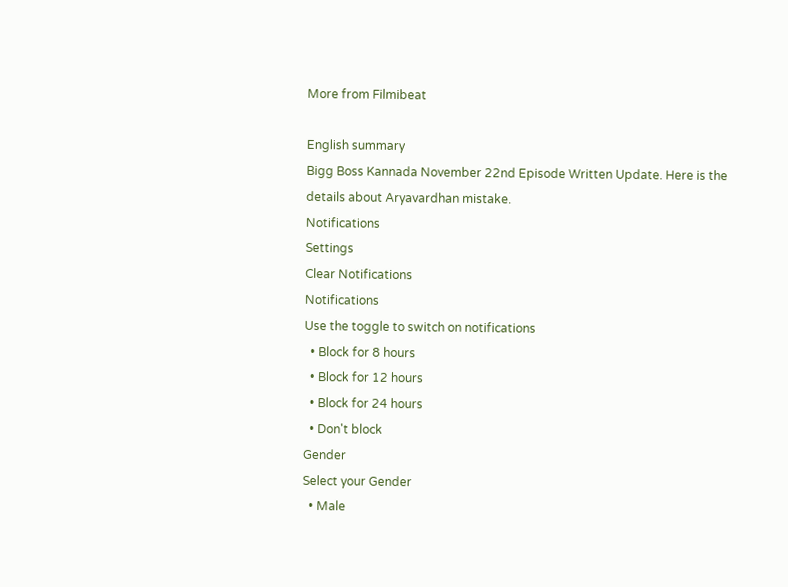More from Filmibeat

English summary
Bigg Boss Kannada November 22nd Episode Written Update. Here is the details about Aryavardhan mistake.
Notifications
Settings
Clear Notifications
Notifications
Use the toggle to switch on notifications
  • Block for 8 hours
  • Block for 12 hours
  • Block for 24 hours
  • Don't block
Gender
Select your Gender
  • Male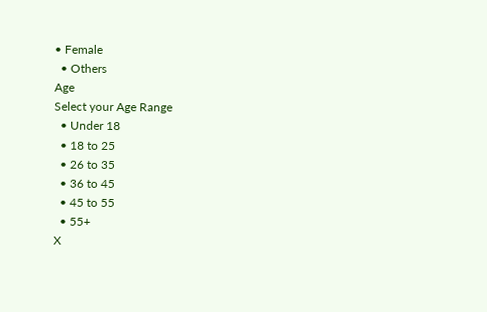• Female
  • Others
Age
Select your Age Range
  • Under 18
  • 18 to 25
  • 26 to 35
  • 36 to 45
  • 45 to 55
  • 55+
X